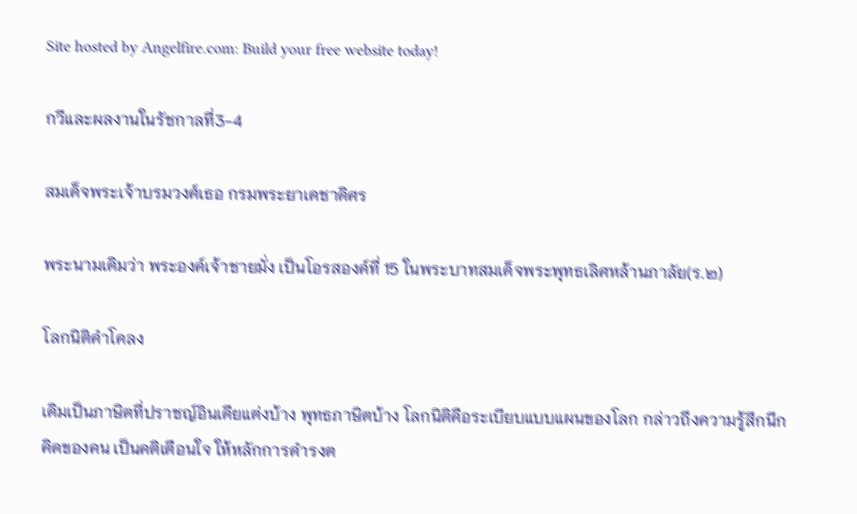Site hosted by Angelfire.com: Build your free website today!

กวีและผลงานในรัชกาลที่3-4

สมเด็จพระเจ้าบรมวงศ์เธอ กรมพระยาเดชาดิศร

พระนามเดิมว่า พระองค์เจ้าชายมั่ง เป็นโอรสองค์ที่ 15 ในพระบาทสมเด็จพระพุทธเลิศหล้านภาลัย(ร.๒)

โลกนิติคำโคลง

เดิมเป็นภาษิตที่ปราชญ์อินเดียแต่งบ้าง พุทธภาษิตบ้าง โลกนิติคือระเบียบแบบแผนของโลก กล่าวถึงความรู้สึกนึกคิดของคน เป็นคติเตือนใจ ให้หลักการดำรงต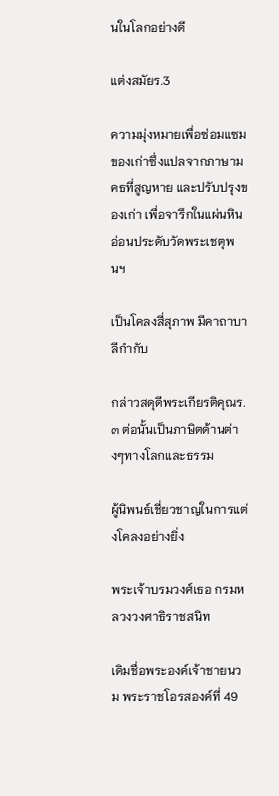นในโลกอย่างดี

แต่งสมัยร.3

ความมุ่งหมายเพื่อซ่อมแซมของเก่าซึ่งแปลจากภาษามคธที่สูญหาย และปรับปรุงของเก่า เพื่อจารึกในแผ่นหินอ่อนประดับวัดพระเชตุพนฯ

เป็นโคลงสี่สุภาพ มีคาถาบาลีกำกับ

กล่าวสดุดีพระเกียรติคุณร.๓ ต่อนั้นเป็นภาษิตด้านต่างๆทางโลกและธรรม

ผู้นิพนธ์เชี่ยวชาญในการแต่งโคลงอย่างยิ่ง

พระเจ้าบรมวงศ์เธอ กรมหลวงวงศาธิราชสนิท

เดิมชื่อพระองค์เจ้าชายนวม พระราชโอรสองค์ที่ 49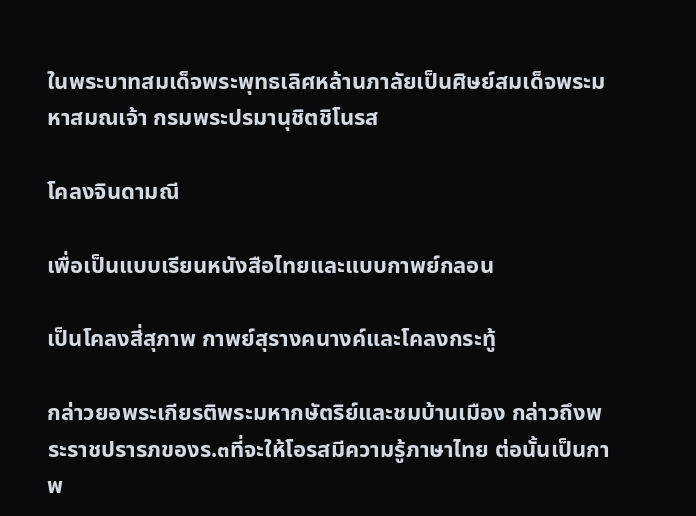ในพระบาทสมเด็จพระพุทธเลิศหล้านภาลัยเป็นศิษย์สมเด็จพระมหาสมณเจ้า กรมพระปรมานุชิตชิโนรส

โคลงจินดามณี

เพื่อเป็นแบบเรียนหนังสือไทยและแบบกาพย์กลอน

เป็นโคลงสี่สุภาพ กาพย์สุรางคนางค์และโคลงกระทู้

กล่าวยอพระเกียรติพระมหากษัตริย์และชมบ้านเมือง กล่าวถึงพระราชปรารภของร.๓ที่จะให้โอรสมีความรู้ภาษาไทย ต่อนั้นเป็นกาพ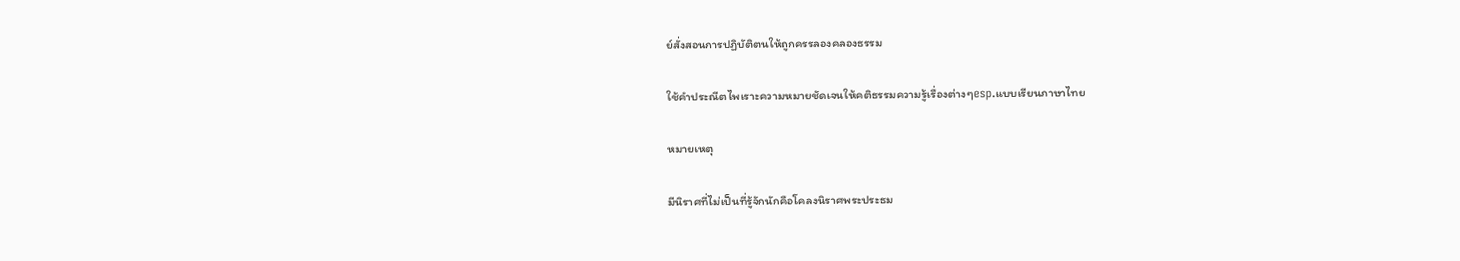ย์สั่งสอนการปฏิบัติตนให้ถูกครรลองคลองธรรม

ใช้คำประณีตไพเราะความหมายชัดเจนให้คติธรรมความรู้เรื่องต่างๆesp.แบบเรียนภาษาไทย

หมายเหตุ

มีนิราศที่ไม่เป็นที่รู้จักนักคือโคลงนิราศพระประธม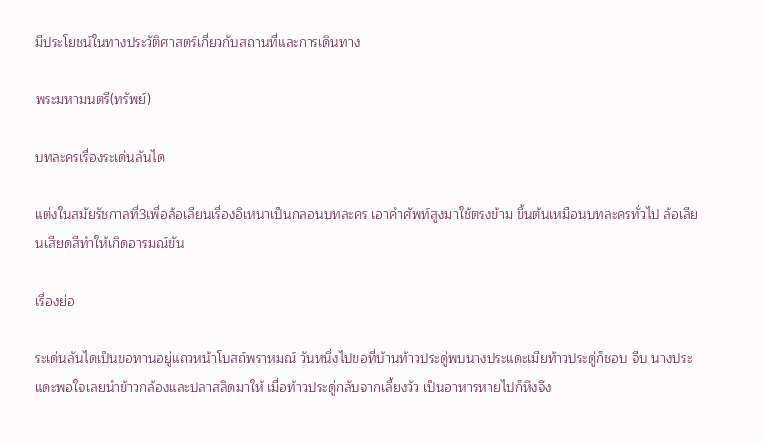มีประโยชน์ในทางประวัติศาสตร์เกี่ยวกับสถานที่และการเดินทาง

พระมหามนตรี(ทรัพย์)

บทละครเรื่องระเด่นลันได

แต่งในสมัยรัชกาลที่3เพื่อล้อเลียนเรื่องอิเหนาเป็นกลอนบทละคร เอาคำศัพท์สูงมาใช้ตรงข้าม ขึ้นต้นเหมือนบทละครทั่วไป ล้อเลียนเสียดสีทำให้เกิดอารมณ์ขัน

เรื่องย่อ

ระเด่นลันไดเป็นขอทานอยู่แถวหน้าโบสถ์พราหมณ์ วันหนึ่งไปขอที่บ้านท้าวประดู่พบนางประแดะเมียท้าวประดู่ก็ชอบ จีบ นางประแดะพอใจเลยนำข้าวกล้องและปลาสลิดมาให้ เมื่อท้าวประดู่กลับจากเลี้ยงวัว เป็นอาหารหายไปก็หึงจึง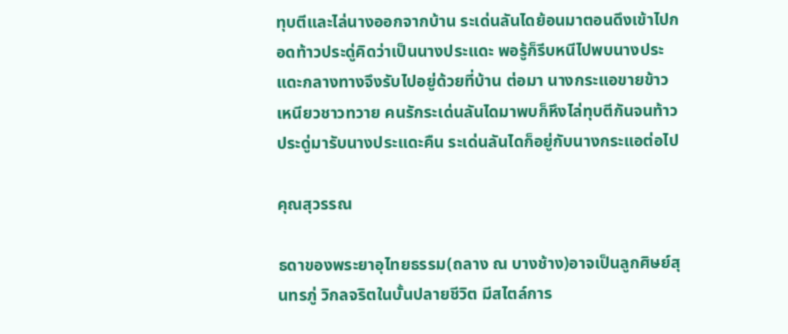ทุบตีและไล่นางออกจากบ้าน ระเด่นลันไดย้อนมาตอนดึงเข้าไปกอดท้าวประดู่คิดว่าเป็นนางประแดะ พอรู้ก็รีบหนีไปพบนางประแดะกลางทางจึงรับไปอยู่ด้วยที่บ้าน ต่อมา นางกระแอขายข้าวเหนียวชาวทวาย คนรักระเด่นลันไดมาพบก็หึงไล่ทุบตีกันจนท้าวประดู่มารับนางประแดะคืน ระเด่นลันไดก็อยู่กับนางกระแอต่อไป

คุณสุวรรณ

ธดาของพระยาอุไทยธรรม(ถลาง ณ บางช้าง)อาจเป็นลูกศิษย์สุนทรภู่ วิกลจริตในบั้นปลายชีวิต มีสไตล์การ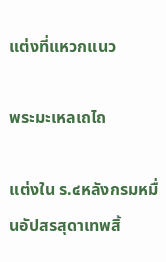แต่งที่แหวกแนว

พระมะเหลเถไถ

แต่งใน ร.๔หลังกรมหมื่นอัปสรสุดาเทพสิ้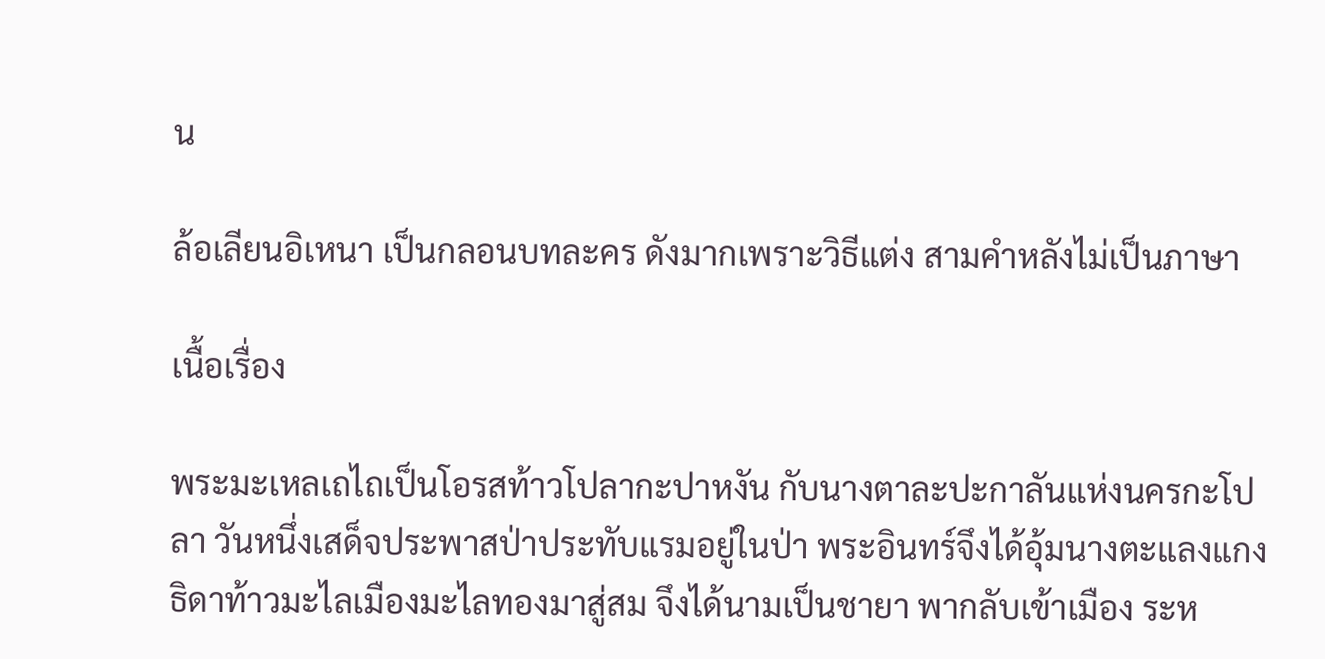น

ล้อเลียนอิเหนา เป็นกลอนบทละคร ดังมากเพราะวิธีแต่ง สามคำหลังไม่เป็นภาษา

เนื้อเรื่อง

พระมะเหลเถไถเป็นโอรสท้าวโปลากะปาหงัน กับนางตาละปะกาลันแห่งนครกะโปลา วันหนึ่งเสด็จประพาสป่าประทับแรมอยู่ในป่า พระอินทร์จึงได้อุ้มนางตะแลงแกงธิดาท้าวมะไลเมืองมะไลทองมาสู่สม จึงได้นามเป็นชายา พากลับเข้าเมือง ระห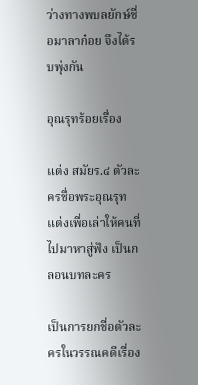ว่างทางพบลยักษ์ชื่อมาลาก๋อย จึงได้รบพุ่งกัน

อุณรุทร้อยเรื่อง

แต่ง สมัยร.๔ ตัวละครชื่อพระอุณรุท แต่งเพื่อเล่าให้คนที่ไปมาหาสู่ฟัง เป็นกลอนบทละคร

เป็นการยกชื่อตัวละครในวรรณคดีเรื่อง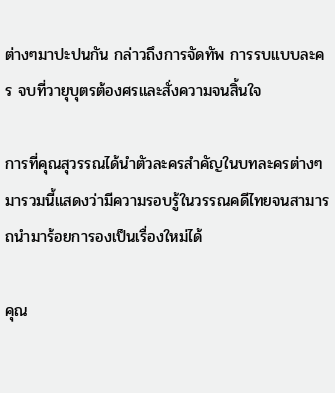ต่างๆมาปะปนกัน กล่าวถึงการจัดทัพ การรบแบบละคร จบที่วายุบุตรต้องศรและสั่งความจนสิ้นใจ

การที่คุณสุวรรณได้นำตัวละครสำคัญในบทละครต่างๆมารวมนี้แสดงว่ามีความรอบรู้ในวรรณคดีไทยจนสามารถนำมาร้อยการองเป็นเรื่องใหม่ได้

คุณ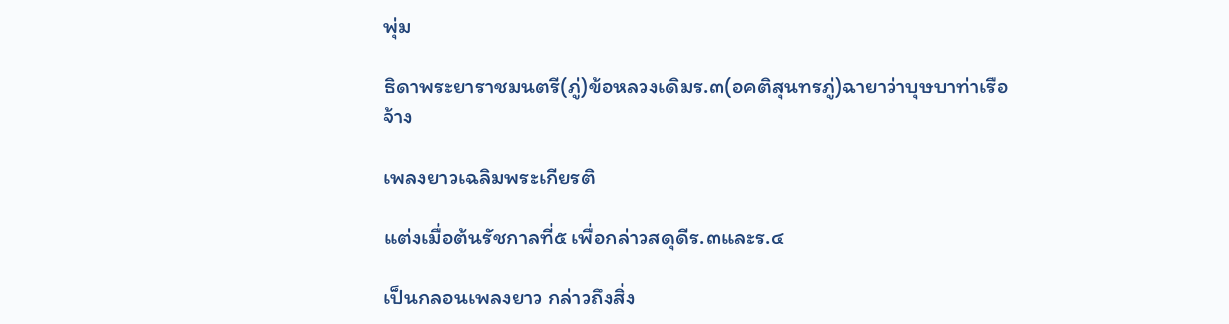พุ่ม

ธิดาพระยาราชมนตรี(ภู่)ข้อหลวงเดิมร.๓(อคติสุนทรภู่)ฉายาว่าบุษบาท่าเรือจ้าง

เพลงยาวเฉลิมพระเกียรติ

แต่งเมื่อต้นรัชกาลที่๕ เพื่อกล่าวสดุดีร.๓และร.๔

เป็นกลอนเพลงยาว กล่าวถึงสิ่ง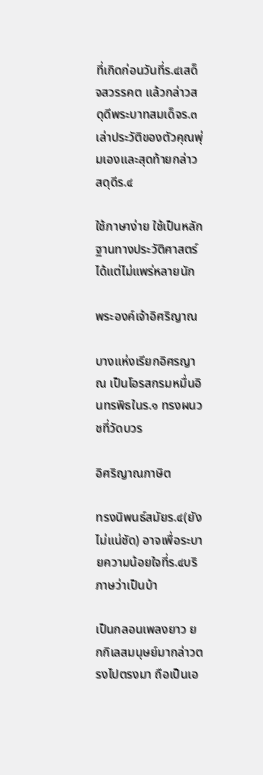ที่เกิดก่อนวันที่ร.๔เสด็จสวรรคต แล้วกล่าวสดุดีพระบาทสมเด็จร.๓ เล่าประวัติของตัวคุณพุ่มเองและสุดท้ายกล่าวสดุดีร.๔

ใช้ภาษาง่าย ใช้เป็นหลักฐานทางประวัติศาสตร์ได้แต่ไม่แพร่หลายนัก

พระองค์เจ้าอิศริญาณ

บางแห่งเรียกอิศรญาณ เป็นโอรสกรมหมื่นอินทรพิธในร.๑ ทรงผนวชที่วัดบวร

อิศริญาณภาษิต

ทรงนิพนธ์สมัยร.๔(ยังไม่แน่ชัด) อาจเพื่อระบายความน้อยใจที่ร.๔บริภาษว่าเป็นบ้า

เป็นกลอนเพลงยาว ยกกิเลสมนุษย์มากล่าวตรงไปตรงมา ถือเป็นเอ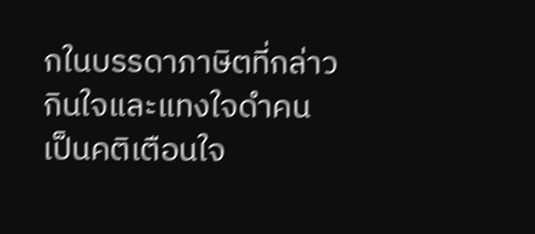กในบรรดาภาษิตที่กล่าวกินใจและแทงใจดำคน เป็นคติเตือนใจ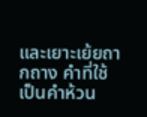และเยาะเย้ยถากถาง คำที่ใช้เป็นคำห้วน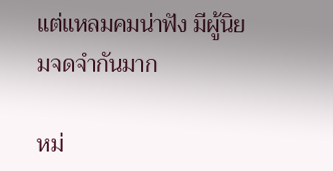แต่แหลมคมน่าฟัง มีผู้นิยมจดจำกันมาก

หม่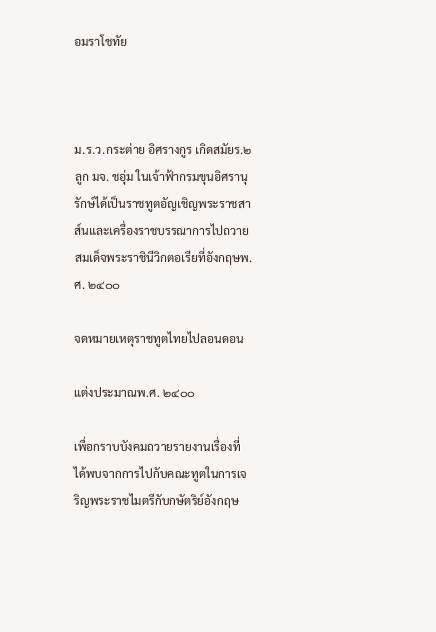อมราโชทัย



ม.ร.ว.กระต่าย อิศรางกูร เกิดสมัยร.๒ ลูก มจ. ชอุ่ม ในเจ้าฟ้ากรมขุนอิศรานุรักษ์ได้เป็นราชทูตอัญเชิญพระราชสาส์นและเครื่องราชบรรณาการไปถวายสมเด็จพระราชินีวิกตอเรียที่อังกฤษพ.ศ. ๒๔๐๐

จดหมายเหตุราชทูตไทยไปลอนดอน

แต่งประมาณพ.ศ. ๒๔๐๐

เพื่อกราบบังคมถวายรายงานเรื่องที่ได้พบจากการไปกับคณะทูตในการเจริญพระราชไมตรีกับกษัตริย์อังกฤษ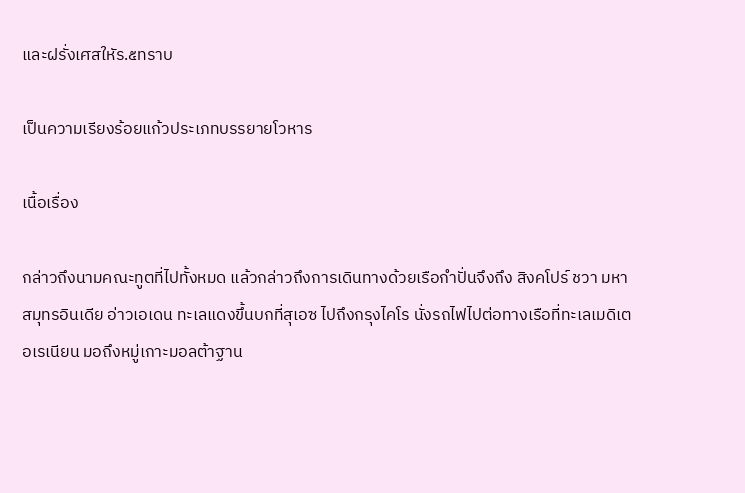และฝรั่งเศสใหัร.๕ทราบ

เป็นความเรียงร้อยแก้วประเภทบรรยายโวหาร

เนื้อเรื่อง

กล่าวถึงนามคณะทูตที่ไปทั้งหมด แล้วกล่าวถึงการเดินทางด้วยเรือกำปั่นจึงถึง สิงคโปร์ ชวา มหาสมุทรอินเดีย อ่าวเอเดน ทะเลแดงขึ้นบกที่สุเอซ ไปถึงกรุงไคโร นั่งรถไฟไปต่อทางเรือที่ทะเลเมดิเตอเรเนียน มอถึงหมู่เกาะมอลต้าฐาน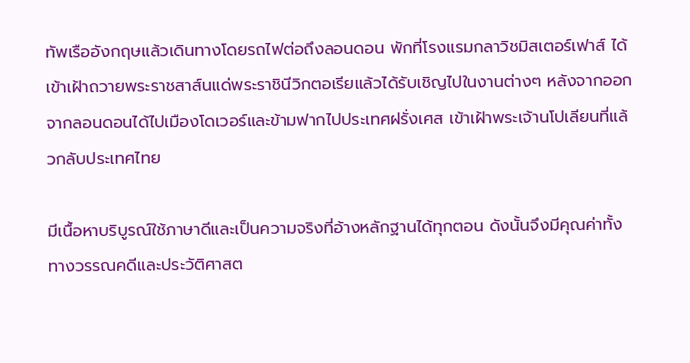ทัพเรืออังกฤษแล้วเดินทางโดยรถไฟต่อถึงลอนดอน พักที่โรงแรมกลาวิชมิสเตอร์เฟาส์ ได้เข้าเฝ้าถวายพระราชสาส์นแด่พระราชินีวิกตอเรียแล้วได้รับเชิญไปในงานต่างๆ หลังจากออกจากลอนดอนได้ไปเมืองโดเวอร์และข้ามฟากไปประเทศฝรั่งเศส เข้าเฝ้าพระเจ้านโปเลียนที่แล้วกลับประเทศไทย

มีเนื้อหาบริบูรณ์ใช้ภาษาดีและเป็นความจริงที่อ้างหลักฐานได้ทุกตอน ดังนั้นจึงมีคุณค่าทั้งทางวรรณคดีและประวัติศาสต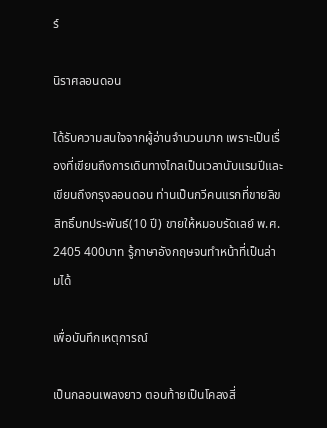ร์

นิราศลอนดอน

ได้รับความสนใจจากผู้อ่านจำนวนมาก เพราะเป็นเรื่องที่เขียนถึงการเดินทางไกลเป็นเวลานับแรมปีและเขียนถึงกรุงลอนดอน ท่านเป็นกวีคนแรกที่ขายลิขสิทธิ์บทประพันธ์(10 ปี) ขายให้หมอบรัดเลย์ พ.ศ. 2405 400บาท รู้ภาษาอังกฤษจนทำหน้าที่เป็นล่ามได้

เพื่อบันทึกเหตุการณ์

เป็นกลอนเพลงยาว ตอนท้ายเป็นโคลงสี่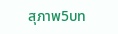สุภาพ5บท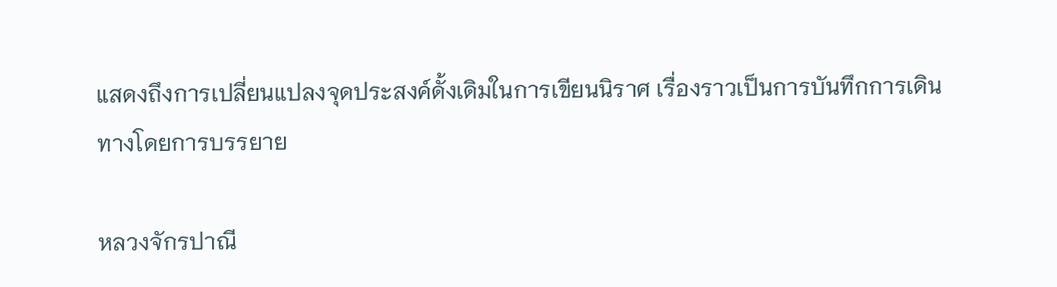แสดงถึงการเปลี่ยนแปลงจุดประสงค์ดั้งเดิมในการเขียนนิราศ เรื่องราวเป็นการบันทึกการเดินทางโดยการบรรยาย

หลวงจักรปาณี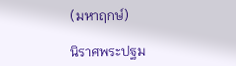(มหาฤกษ์)

นิราศพระปฐม